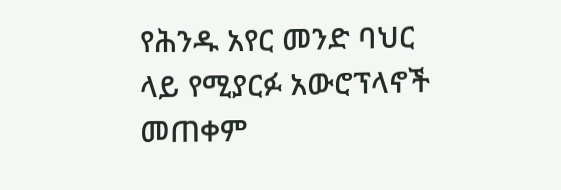የሕንዱ አየር መንድ ባህር ላይ የሚያርፉ አውሮፕላኖች መጠቀም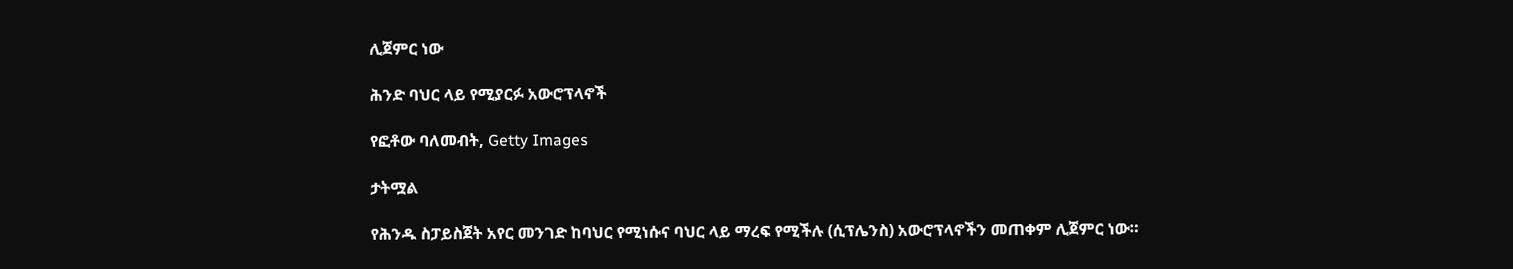ሊጀምር ነው

ሕንድ ባህር ላይ የሚያርፉ አውሮፕላኖች

የፎቶው ባለመብት, Getty Images

ታትሟል

የሕንዱ ስፓይስጀት አየር መንገድ ከባህር የሚነሱና ባህር ላይ ማረፍ የሚችሉ (ሲፕሌንስ) አውሮፕላኖችን መጠቀም ሊጀምር ነው።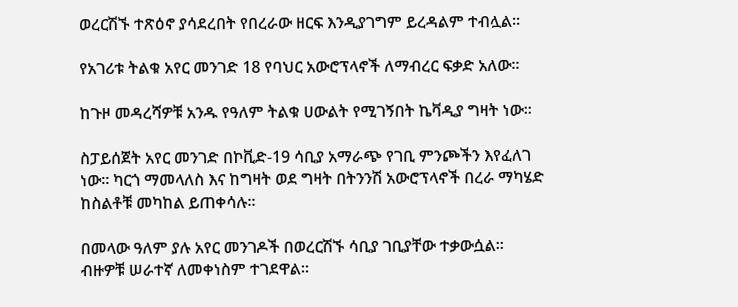ወረርሽኙ ተጽዕኖ ያሳደረበት የበረራው ዘርፍ እንዲያገግም ይረዳልም ተብሏል።

የአገሪቱ ትልቁ አየር መንገድ 18 የባህር አውሮፕላኖች ለማብረር ፍቃድ አለው።

ከጉዞ መዳረሻዎቹ አንዱ የዓለም ትልቁ ሀውልት የሚገኝበት ኬቫዲያ ግዛት ነው።

ስፓይሰጀት አየር መንገድ በኮቪድ-19 ሳቢያ አማራጭ የገቢ ምንጮችን እየፈለገ ነው። ካርጎ ማመላለስ እና ከግዛት ወደ ግዛት በትንንሽ አውሮፕላኖች በረራ ማካሄድ ከስልቶቹ መካከል ይጠቀሳሉ።

በመላው ዓለም ያሉ አየር መንገዶች በወረርሽኙ ሳቢያ ገቢያቸው ተቃውሷል። ብዙዎቹ ሠራተኛ ለመቀነስም ተገደዋል።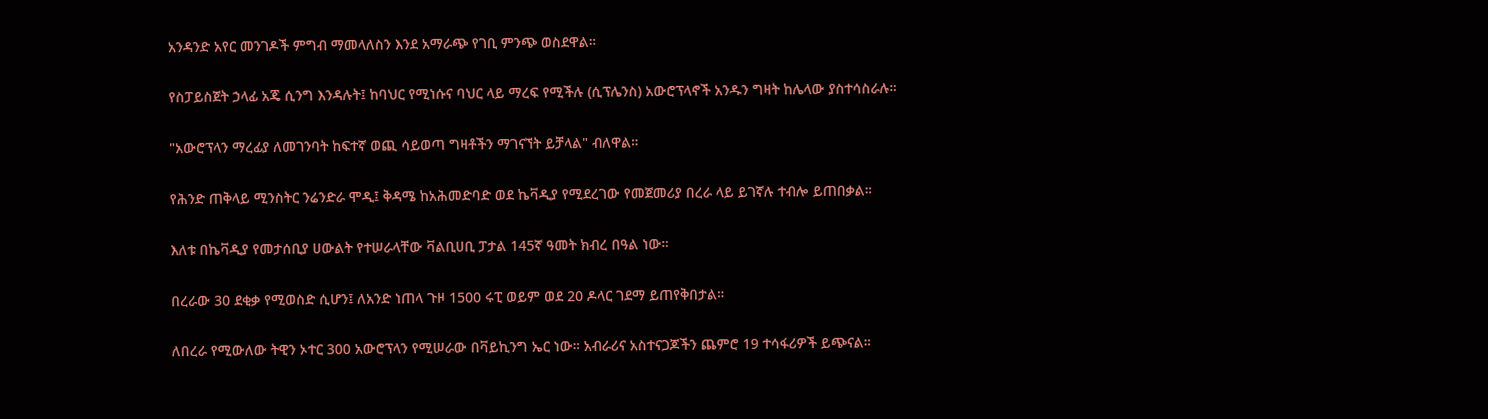አንዳንድ አየር መንገዶች ምግብ ማመላለስን እንደ አማራጭ የገቢ ምንጭ ወስደዋል።

የስፓይስጀት ኃላፊ አጄ ሲንግ እንዳሉት፤ ከባህር የሚነሱና ባህር ላይ ማረፍ የሚችሉ (ሲፕሌንስ) አውሮፕላኖች አንዱን ግዛት ከሌላው ያስተሳስራሉ።

"አውሮፕላን ማረፊያ ለመገንባት ከፍተኛ ወጪ ሳይወጣ ግዛቶችን ማገናኘት ይቻላል" ብለዋል።

የሕንድ ጠቅላይ ሚንስትር ንሬንድራ ሞዲ፤ ቅዳሜ ከአሕመድባድ ወደ ኬቫዲያ የሚደረገው የመጀመሪያ በረራ ላይ ይገኛሉ ተብሎ ይጠበቃል።

እለቱ በኬቫዲያ የመታሰቢያ ሀውልት የተሠራላቸው ቫልቢሀቢ ፓታል 145ኛ ዓመት ክብረ በዓል ነው።

በረራው 30 ደቂቃ የሚወስድ ሲሆን፤ ለአንድ ነጠላ ጉዞ 1500 ሩፒ ወይም ወደ 20 ዶላር ገደማ ይጠየቅበታል።

ለበረራ የሚውለው ትዊን ኦተር 300 አውሮፕላን የሚሠራው በቫይኪንግ ኤር ነው። አብራሪና አስተናጋጆችን ጨምሮ 19 ተሳፋሪዎች ይጭናል።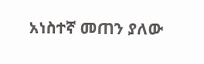አነስተኛ መጠን ያለው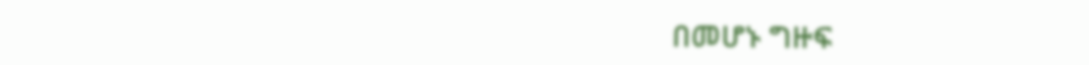በመሆኑ ግዙፍ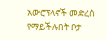አውሮፕላኖች መድረስ የማይችሉበት ቦታ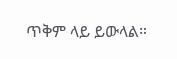ጥቅም ላይ ይውላል።